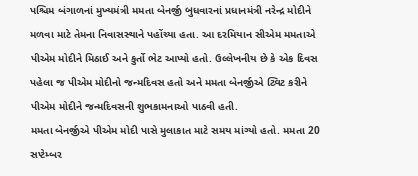પશ્ચિમ બંગાળનાં મુખ્યમંત્રી મમતા બેનર્જી બુધવારનાં પ્રધાનમંત્રી નરેન્દ્ર મોદીને મળવા માટે તેમના નિવાસસ્થાને પહોંચ્યા હતા. આ દરમિયાન સીએમ મમતાએ પીએમ મોદીને મિઠાઈ અને કુર્તો ભેટ આપ્યો હતો. ઉલ્લેખનીય છે કે એક દિવસ પહેલા જ પીએમ મોદીનો જન્મદિવસ હતો અને મમતા બેનર્જીએ ટ્વિટ કરીને પીએમ મોદીને જન્મદિવસની શુભકામનાઓ પાઠવી હતી.
મમતા બેનર્જીએ પીએમ મોદી પાસે મુલાકાત માટે સમય માંગ્યો હતો. મમતા 20 સપ્ટેમ્બર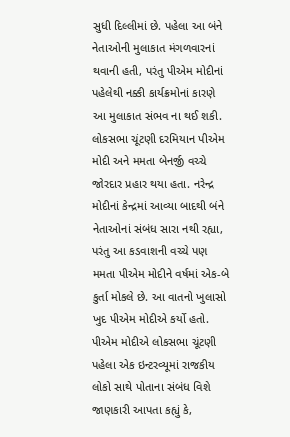સુધી દિલ્લીમાં છે. પહેલા આ બંને નેતાઓની મુલાકાત મંગળવારનાં થવાની હતી, પરંતુ પીએમ મોદીનાં પહેલેથી નક્કી કાર્યક્રમોનાં કારણે આ મુલાકાત સંભવ ના થઈ શકી.
લોકસભા ચૂંટણી દરમિયાન પીએમ મોદી અને મમતા બેનર્જી વચ્ચે જોરદાર પ્રહાર થયા હતા. નરેન્દ્ર મોદીનાં કેન્દ્રમાં આવ્યા બાદથી બંને નેતાઓનાં સંબંધ સારા નથી રહ્યા, પરંતુ આ કડવાશની વચ્ચે પણ મમતા પીએમ મોદીને વર્ષમાં એક-બે કુર્તા મોકલે છે. આ વાતનો ખુલાસો ખુદ પીએમ મોદીએ કર્યો હતો. પીએમ મોદીએ લોકસભા ચૂંટણી પહેલા એક ઇન્ટરવ્યૂમાં રાજકીય લોકો સાથે પોતાના સંબંધ વિશે જાણકારી આપતા કહ્યું કે,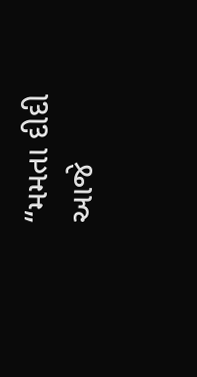“મમતા દીદી આજે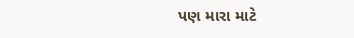પણ મારા માટે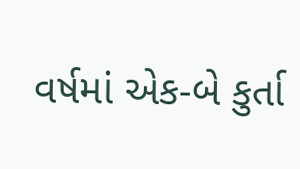વર્ષમાં એક-બે કુર્તા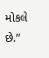મોકલે છે.”